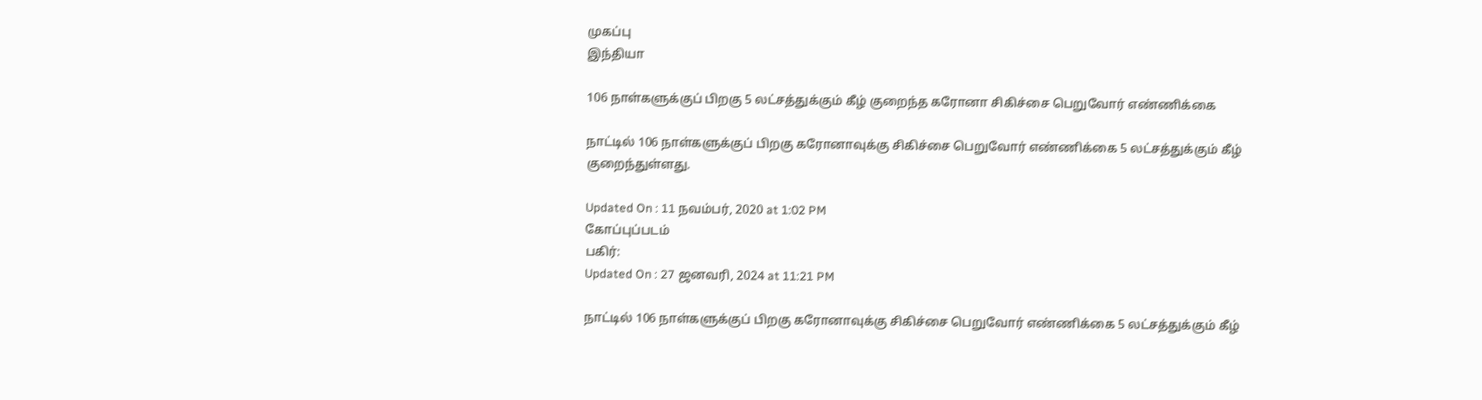முகப்பு
இந்தியா

106 நாள்களுக்குப் பிறகு 5 லட்சத்துக்கும் கீழ் குறைந்த கரோனா சிகிச்சை பெறுவோர் எண்ணிக்கை

நாட்டில் 106 நாள்களுக்குப் பிறகு கரோனாவுக்கு சிகிச்சை பெறுவோர் எண்ணிக்கை 5 லட்சத்துக்கும் கீழ் குறைந்துள்ளது.

Updated On : 11 நவம்பர், 2020 at 1:02 PM
கோப்புப்படம்
பகிர்:
Updated On : 27 ஜனவரி, 2024 at 11:21 PM

நாட்டில் 106 நாள்களுக்குப் பிறகு கரோனாவுக்கு சிகிச்சை பெறுவோர் எண்ணிக்கை 5 லட்சத்துக்கும் கீழ்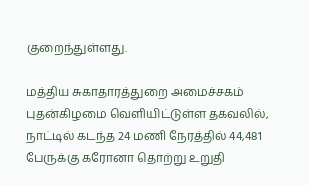குறைந்துள்ளது.

மத்திய சுகாதாரத்துறை அமைச்சகம் புதன்கிழமை வெளியிட்டுள்ள தகவலில், நாட்டில் கடந்த 24 மணி நேரத்தில் 44,481 பேருக்கு கரோனா தொற்று உறுதி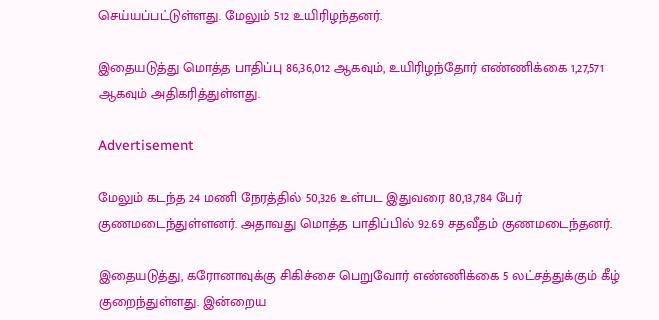செய்யப்பட்டுள்ளது. மேலும் 512 உயிரிழந்தனர்.

இதையடுத்து மொத்த பாதிப்பு 86,36,012 ஆகவும், உயிரிழந்தோர் எண்ணிக்கை 1,27,571 ஆகவும் அதிகரித்துள்ளது.

Advertisement

மேலும் கடந்த 24 மணி நேரத்தில் 50,326 உள்பட இதுவரை 80,13,784 பேர் குணமடைந்துள்ளனர். அதாவது மொத்த பாதிப்பில் 92.69 சதவீதம் குணமடைந்தனர்.

இதையடுத்து, கரோனாவுக்கு சிகிச்சை பெறுவோர் எண்ணிக்கை 5 லட்சத்துக்கும் கீழ் குறைந்துள்ளது. இன்றைய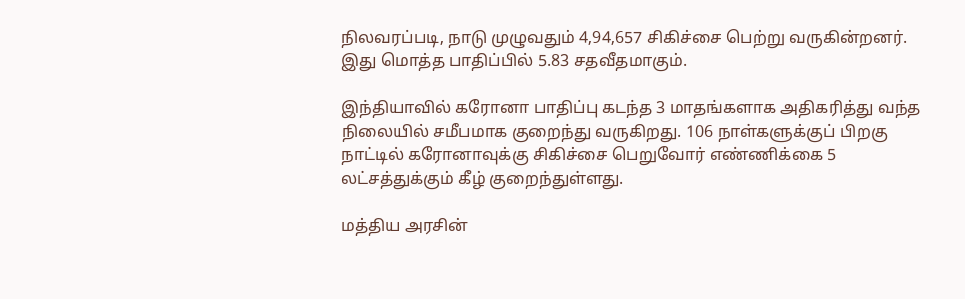நிலவரப்படி, நாடு முழுவதும் 4,94,657 சிகிச்சை பெற்று வருகின்றனர். இது மொத்த பாதிப்பில் 5.83 சதவீதமாகும்.

இந்தியாவில் கரோனா பாதிப்பு கடந்த 3 மாதங்களாக அதிகரித்து வந்த நிலையில் சமீபமாக குறைந்து வருகிறது. 106 நாள்களுக்குப் பிறகு நாட்டில் கரோனாவுக்கு சிகிச்சை பெறுவோர் எண்ணிக்கை 5 லட்சத்துக்கும் கீழ் குறைந்துள்ளது.

மத்திய அரசின்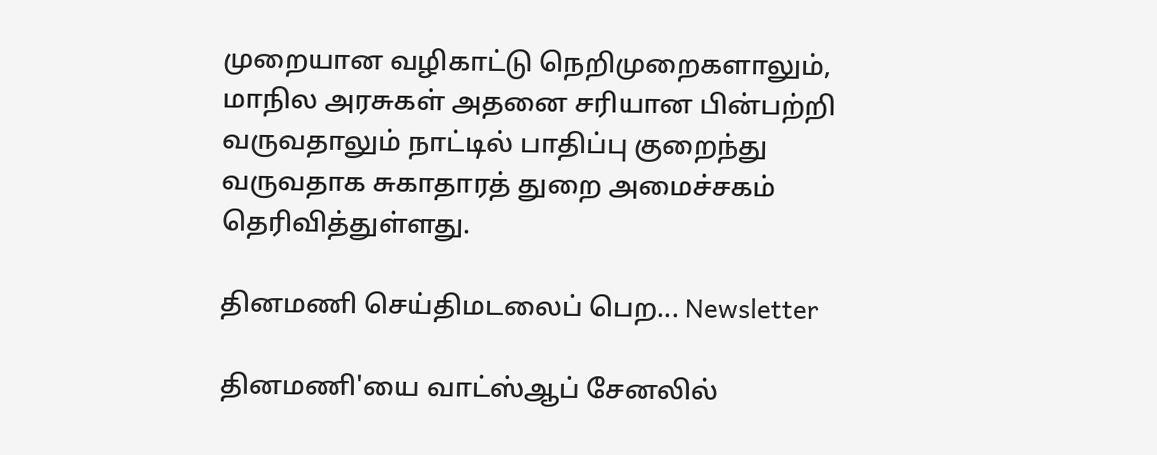முறையான வழிகாட்டு நெறிமுறைகளாலும், மாநில அரசுகள் அதனை சரியான பின்பற்றி வருவதாலும் நாட்டில் பாதிப்பு குறைந்து வருவதாக சுகாதாரத் துறை அமைச்சகம் தெரிவித்துள்ளது.

தினமணி செய்திமடலைப் பெற... Newsletter

தினமணி'யை வாட்ஸ்ஆப் சேனலில்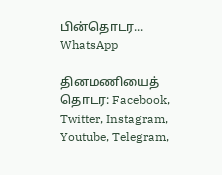பின்தொடர... WhatsApp

தினமணியைத் தொடர: Facebook, Twitter, Instagram, Youtube, Telegram,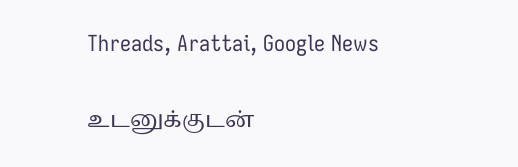Threads, Arattai, Google News

உடனுக்குடன்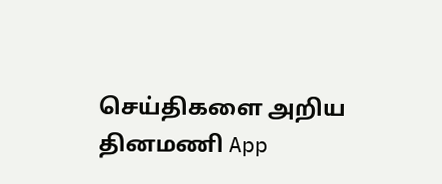செய்திகளை அறிய தினமணி App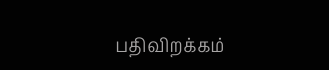பதிவிறக்கம்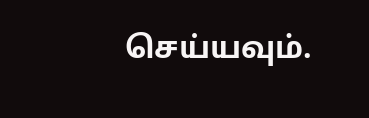செய்யவும்.